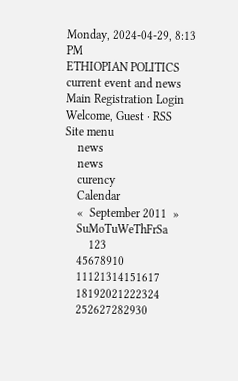Monday, 2024-04-29, 8:13 PM
ETHIOPIAN POLITICS current event and news
Main Registration Login
Welcome, Guest · RSS
Site menu
    news
    news
    curency
    Calendar
    «  September 2011  »
    SuMoTuWeThFrSa
        123
    45678910
    11121314151617
    18192021222324
    252627282930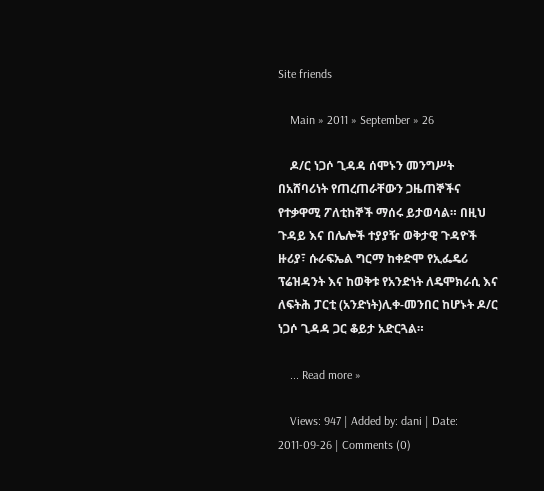Site friends

    Main » 2011 » September » 26

    ዶ/ር ነጋሶ ጊዳዳ ሰሞኑን መንግሥት በአሸባሪነት የጠረጠራቸውን ጋዜጠኞችና የተቃዋሚ ፖለቲከኞች ማሰሩ ይታወሳል። በዚህ ጉዳይ እና በሌሎች ተያያዥ ወቅታዊ ጉዳዮች ዙሪያ፣ ሱራፍኤል ግርማ ከቀድሞ የኢፌዴሪ ፕሬዝዳንት እና ከወቅቱ የአንድነት ለዴሞክራሲ እና ለፍትሕ ፓርቲ (አንድነት)ሊቀ-መንበር ከሆኑት ዶ/ር ነጋሶ ጊዳዳ ጋር ቆይታ አድርጓል።

    ... Read more »

    Views: 947 | Added by: dani | Date: 2011-09-26 | Comments (0)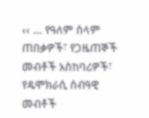‹‹ … የዓለም ሰላም ጠበቃዎች፣ የጋዜጠኞች መብቶች አስከባሪዎች፣ የዴሞክራሲ ሰብዓዊ መብቶች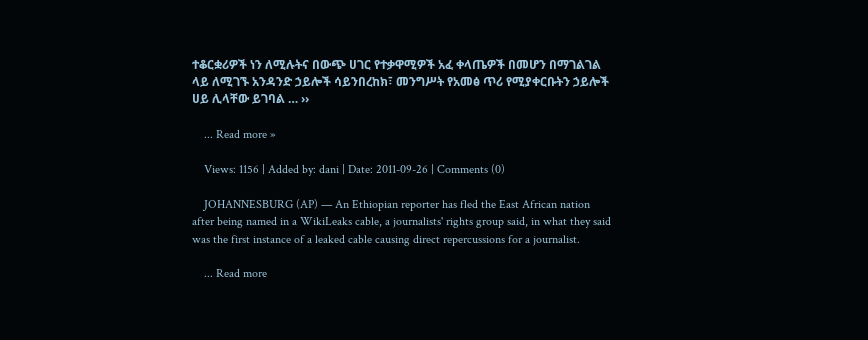ተቆርቋሪዎች ነን ለሚሉትና በውጭ ሀገር የተቃዋሚዎች አፈ ቀላጤዎች በመሆን በማገልገል ላይ ለሚገኙ አንዳንድ ኃይሎች ሳይንበረከክ፣ መንግሥት የአመፅ ጥሪ የሚያቀርቡትን ኃይሎች ሀይ ሊላቸው ይገባል … ››

    ... Read more »

    Views: 1156 | Added by: dani | Date: 2011-09-26 | Comments (0)

    JOHANNESBURG (AP) — An Ethiopian reporter has fled the East African nation after being named in a WikiLeaks cable, a journalists' rights group said, in what they said was the first instance of a leaked cable causing direct repercussions for a journalist.

    ... Read more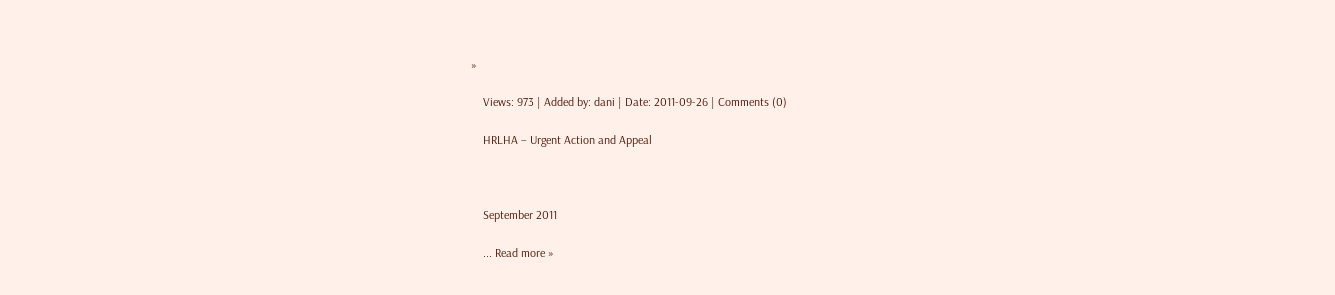»

    Views: 973 | Added by: dani | Date: 2011-09-26 | Comments (0)

    HRLHA – Urgent Action and Appeal



    September 2011

    ... Read more »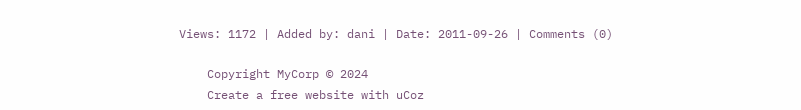Views: 1172 | Added by: dani | Date: 2011-09-26 | Comments (0)

    Copyright MyCorp © 2024
    Create a free website with uCoz